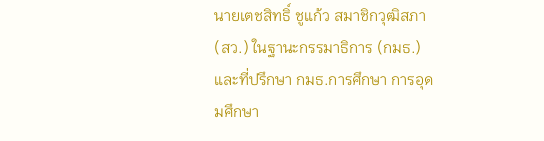นายเตชสิทธิ์ ชูแก้ว สมาชิกวุฒิสภา (สว.) ในฐานะกรรมาธิการ (กมธ.) และที่ปรึกษา กมธ.การศึกษา การอุดมศึกษา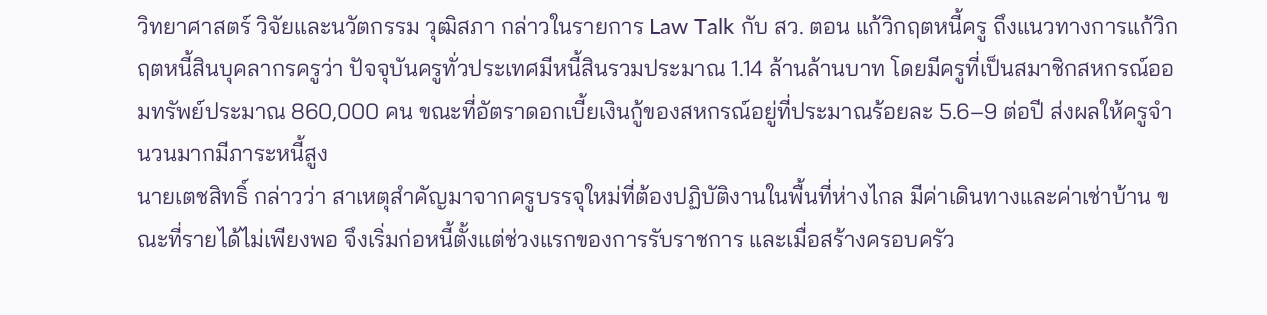วิทยาศาสตร์ วิจัยและนวัตกรรม วุฒิสภา กล่าวในรายการ Law Talk กับ สว. ตอน แก้วิกฤตหนี้ครู ถึงแนวทางการแก้วิกฤตหนี้สินบุคลากรครูว่า ปัจจุบันครูทั่วประเทศมีหนี้สินรวมประมาณ 1.14 ล้านล้านบาท โดยมีครูที่เป็นสมาชิกสหกรณ์ออมทรัพย์ประมาณ 860,000 คน ขณะที่อัตราดอกเบี้ยเงินกู้ของสหกรณ์อยู่ที่ประมาณร้อยละ 5.6–9 ต่อปี ส่งผลให้ครูจำนวนมากมีภาระหนี้สูง
นายเตชสิทธิ์ กล่าวว่า สาเหตุสำคัญมาจากครูบรรจุใหม่ที่ต้องปฏิบัติงานในพื้นที่ห่างไกล มีค่าเดินทางและค่าเช่าบ้าน ขณะที่รายได้ไม่เพียงพอ จึงเริ่มก่อหนี้ตั้งแต่ช่วงแรกของการรับราชการ และเมื่อสร้างครอบครัว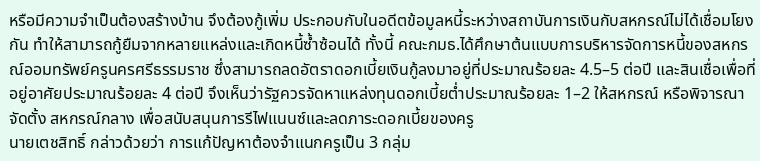หรือมีความจำเป็นต้องสร้างบ้าน จึงต้องกู้เพิ่ม ประกอบกับในอดีตข้อมูลหนี้ระหว่างสถาบันการเงินกับสหกรณ์ไม่ได้เชื่อมโยงกัน ทำให้สามารถกู้ยืมจากหลายแหล่งและเกิดหนี้ซ้ำซ้อนได้ ทั้งนี้ คณะกมธ.ได้ศึกษาต้นแบบการบริหารจัดการหนี้ของสหกรณ์ออมทรัพย์ครูนครศรีธรรมราช ซึ่งสามารถลดอัตราดอกเบี้ยเงินกู้ลงมาอยู่ที่ประมาณร้อยละ 4.5–5 ต่อปี และสินเชื่อเพื่อที่อยู่อาศัยประมาณร้อยละ 4 ต่อปี จึงเห็นว่ารัฐควรจัดหาแหล่งทุนดอกเบี้ยต่ำประมาณร้อยละ 1–2 ให้สหกรณ์ หรือพิจารณาจัดตั้ง สหกรณ์กลาง เพื่อสนับสนุนการรีไฟแนนซ์และลดภาระดอกเบี้ยของครู
นายเตชสิทธิ์ กล่าวด้วยว่า การแก้ปัญหาต้องจำแนกครูเป็น 3 กลุ่ม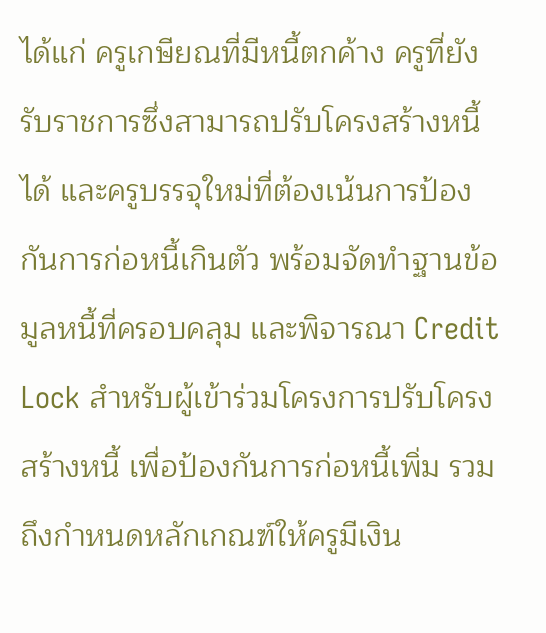ได้แก่ ครูเกษียณที่มีหนี้ตกค้าง ครูที่ยังรับราชการซึ่งสามารถปรับโครงสร้างหนี้ได้ และครูบรรจุใหม่ที่ต้องเน้นการป้องกันการก่อหนี้เกินตัว พร้อมจัดทำฐานข้อมูลหนี้ที่ครอบคลุม และพิจารณา Credit Lock สำหรับผู้เข้าร่วมโครงการปรับโครงสร้างหนี้ เพื่อป้องกันการก่อหนี้เพิ่ม รวมถึงกำหนดหลักเกณฑ์ให้ครูมีเงิน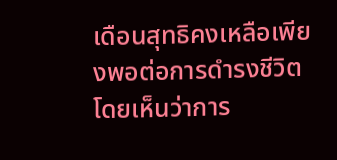เดือนสุทธิคงเหลือเพียงพอต่อการดำรงชีวิต โดยเห็นว่าการ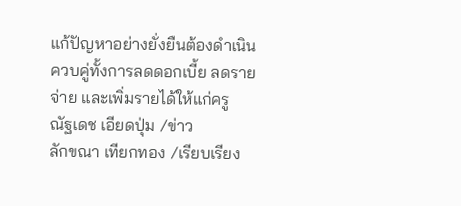แก้ปัญหาอย่างยั่งยืนต้องดำเนินควบคู่ทั้งการลดดอกเบี้ย ลดรายจ่าย และเพิ่มรายได้ให้แก่ครู
ณัฐเดช เอียดปุ่ม /ข่าว
ลักขณา เทียกทอง /เรียบเรียง